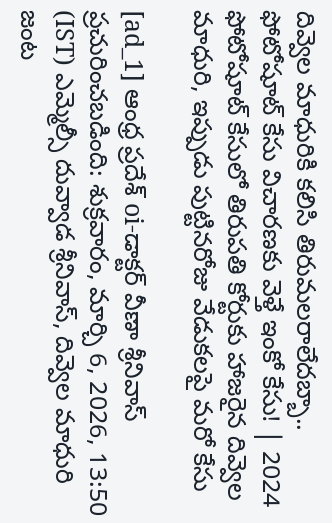దివ్వెల మాధురికి కలిసి తిరుమలరాలేదబ్బా.. ఫోటోషూట్ కేసు విచారణకు వెళ్తే ఇంకో కేసు! | 2024 ఫోటోషూట్ కేసులో తిరుపతి కోర్టుకు హాజరైన దివ్వెల మాధురి, ఇప్పుడు పుట్టినరోజు వేడుకలపై మరో కేసు

[ad_1] ఆంధ్ర ప్రదేశ్ oi-డాక్టర్ వీణా శ్రీనివాస్ ప్రచురించబడింది: శుక్రవారం, మార్చి 6, 2026, 13:50 (IST) ఎమ్మెల్సీ దువ్వాడ శ్రీనివాస్, దివ్వెల మాధురి జంట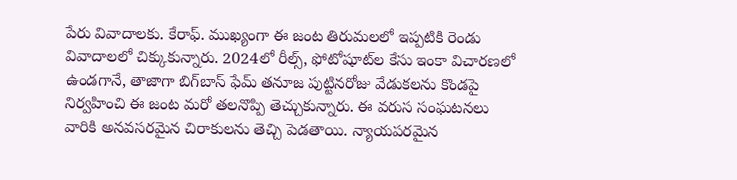పేరు వివాదాలకు. కేరాఫ్. ముఖ్యంగా ఈ జంట తిరుమలలో ఇప్పటికి రెండు వివాదాలలో చిక్కుకున్నారు. 2024లో రీల్స్, ఫోటోషూట్‌ల కేసు ఇంకా విచారణలో ఉండగానే, తాజాగా బిగ్‌బాస్ ఫేమ్ తనూజ పుట్టినరోజు వేడుకలను కొండపై నిర్వహించి ఈ జంట మరో తలనొప్పి తెచ్చుకున్నారు. ఈ వరుస సంఘటనలు వారికి అనవసరమైన చిరాకులను తెచ్చి పెడతాయి. న్యాయపరమైన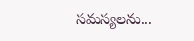సమస్యలను...